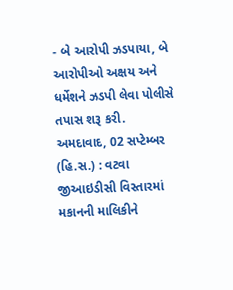- બે આરોપી ઝડપાયા, બે આરોપીઓ અક્ષય અને ધર્મેશને ઝડપી લેવા પોલીસે તપાસ શરૂ કરી.
અમદાવાદ, 02 સપ્ટેમ્બર (હિ.સ.) : વટવા જીઆઇડીસી વિસ્તારમાં મકાનની માલિકીને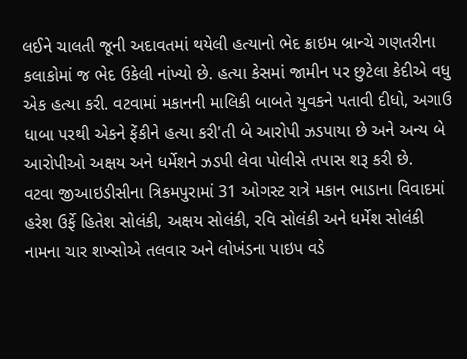લઈને ચાલતી જૂની અદાવતમાં થયેલી હત્યાનો ભેદ ક્રાઇમ બ્રાન્ચે ગણતરીના કલાકોમાં જ ભેદ ઉકેલી નાંખ્યો છે. હત્યા કેસમાં જામીન પર છુટેલા કેદીએ વધુ એક હત્યા કરી. વટવામાં મકાનની માલિકી બાબતે યુવકને પતાવી દીધો, અગાઉ ધાબા પરથી એકને ફેંકીને હત્યા કરી'તી બે આરોપી ઝડપાયા છે અને અન્ય બે આરોપીઓ અક્ષય અને ધર્મેશને ઝડપી લેવા પોલીસે તપાસ શરૂ કરી છે.
વટવા જીઆઇડીસીના ત્રિકમપુરામાં 31 ઓગસ્ટ રાત્રે મકાન ભાડાના વિવાદમાં હરેશ ઉર્ફે હિતેશ સોલંકી, અક્ષય સોલંકી, રવિ સોલંકી અને ધર્મેશ સોલંકી નામના ચાર શખ્સોએ તલવાર અને લોખંડના પાઇપ વડે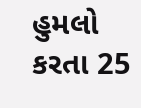હુમલો કરતા 25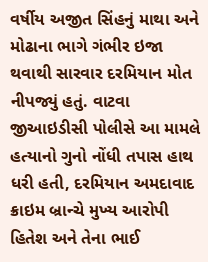વર્ષીય અજીત સિંહનું માથા અને મોઢાના ભાગે ગંભીર ઇજા થવાથી સારવાર દરમિયાન મોત નીપજ્યું હતું. વાટવા જીઆઇડીસી પોલીસે આ મામલે હત્યાનો ગુનો નોંધી તપાસ હાથ ધરી હતી, દરમિયાન અમદાવાદ ક્રાઇમ બ્રાન્ચે મુખ્ય આરોપી હિતેશ અને તેના ભાઈ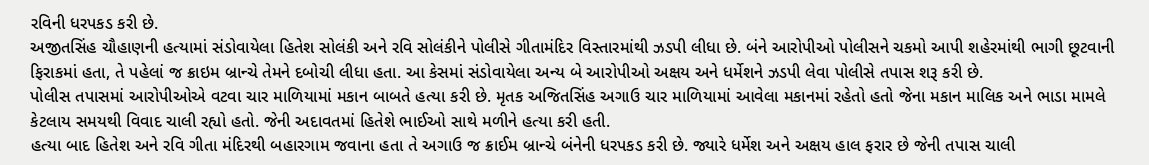રવિની ધરપકડ કરી છે.
અજીતસિંહ ચૌહાણની હત્યામાં સંડોવાયેલા હિતેશ સોલંકી અને રવિ સોલંકીને પોલીસે ગીતામંદિર વિસ્તારમાંથી ઝડપી લીધા છે. બંને આરોપીઓ પોલીસને ચકમો આપી શહેરમાંથી ભાગી છૂટવાની ફિરાકમાં હતા, તે પહેલાં જ ક્રાઇમ બ્રાન્ચે તેમને દબોચી લીધા હતા. આ કેસમાં સંડોવાયેલા અન્ય બે આરોપીઓ અક્ષય અને ધર્મેશને ઝડપી લેવા પોલીસે તપાસ શરૂ કરી છે.
પોલીસ તપાસમાં આરોપીઓએ વટવા ચાર માળિયામાં મકાન બાબતે હત્યા કરી છે. મૃતક અજિતસિંહ અગાઉ ચાર માળિયામાં આવેલા મકાનમાં રહેતો હતો જેના મકાન માલિક અને ભાડા મામલે કેટલાય સમયથી વિવાદ ચાલી રહ્યો હતો. જેની અદાવતમાં હિતેશે ભાઈઓ સાથે મળીને હત્યા કરી હતી.
હત્યા બાદ હિતેશ અને રવિ ગીતા મંદિરથી બહારગામ જવાના હતા તે અગાઉ જ ક્રાઈમ બ્રાન્ચે બંનેની ધરપકડ કરી છે. જ્યારે ધર્મેશ અને અક્ષય હાલ ફરાર છે જેની તપાસ ચાલી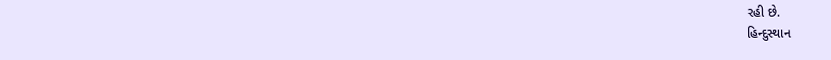રહી છે.
હિન્દુસ્થાન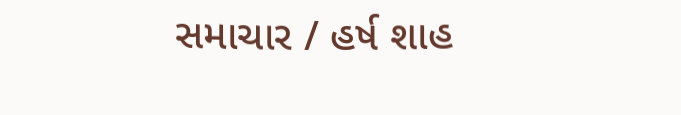સમાચાર / હર્ષ શાહ